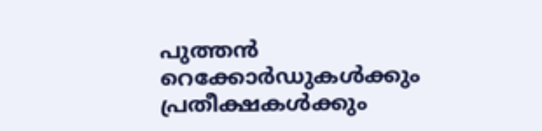പുത്തൻ റെക്കോർഡുകൾക്കും പ്രതീക്ഷകൾക്കും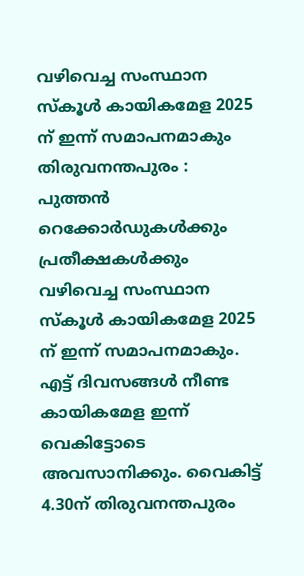വഴിവെച്ച സംസ്ഥാന സ്കൂൾ കായികമേള 2025 ന് ഇന്ന് സമാപനമാകും
തിരുവനന്തപുരം : പുത്തൻ റെക്കോർഡുകൾക്കും പ്രതീക്ഷകൾക്കും വഴിവെച്ച സംസ്ഥാന സ്കൂൾ കായികമേള 2025 ന് ഇന്ന് സമാപനമാകും. എട്ട് ദിവസങ്ങൾ നീണ്ട കായികമേള ഇന്ന് വെകിട്ടോടെ അവസാനിക്കും. വൈകിട്ട് 4.30ന് തിരുവനന്തപുരം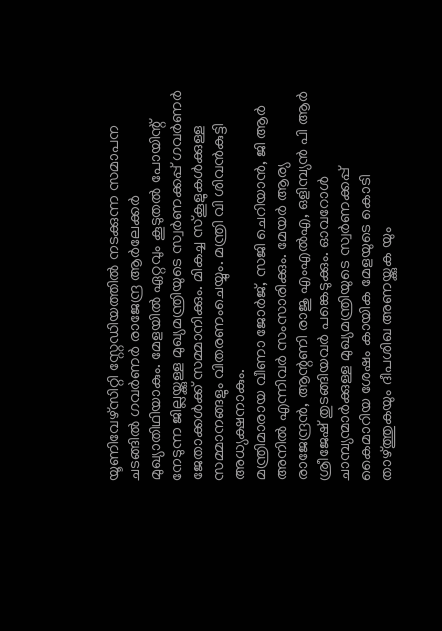യൂണിവേഴ്സിറ്റി സ്റ്റേഡിയത്തിൽ നടക്കുന്ന സമാപന ചടങ്ങിൽ ഗവർണർ രാജേന്ദ്ര ആർലേക്കർ മുഖ്യാതിഥിയാകും. മേളയിൽ ഏറ്റവും കൂടുതൽ പോയിന്റ് നേടുന്ന ജില്ലയ്ക്കുള്ള മുഖ്യമന്ത്രിയുടെ സ്വർണക്കപ്പ് ഗവർണർ ജേതാക്കൾക്ക് സമ്മാനിക്കും. മികച്ച സ്കൂളുകൾക്കുള്ള സമ്മാനങ്ങളും വിതരണംചെയ്യും. മന്ത്രി വി ശിവൻകുട്ടി അധ്യക്ഷനാകും.
മന്ത്രിമാരായ വീണാ ജോർജ്, സജി ചെറിയാൻ, ജി ആർ അനിൽ എന്നിവർ സംസാരിക്കും. മേയർ ആര്യ രാജേന്ദ്രൻ, ആന്റണി രാജു എംഎൽഎ, ഒളിമ്പ്യൻ പി ആർ ശ്രീജേഷ് തുടങ്ങിയവർ പങ്കെടുക്കും. ഓവറോൾ ചാമ്പ്യന്മാർക്കുള്ള മുഖ്യമന്ത്രിയുടെ സ്വർണക്കപ്പ് കൈമാറിയ ശേഷം കായിക മേളയുടെ കൊടി താഴ്ത്തുകയും ദീപശിഖ അണയ്ക്കുക യും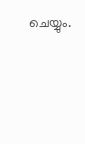ചെയ്യും.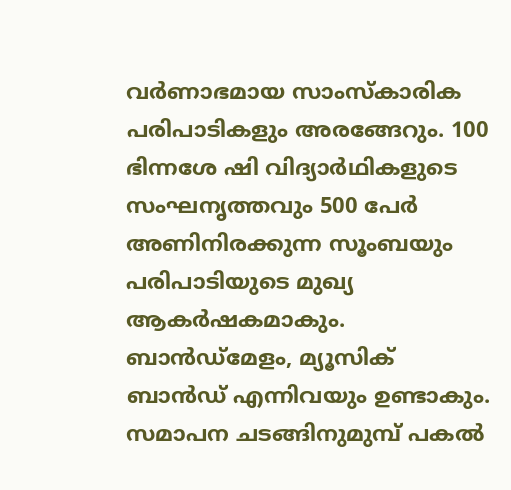വർണാഭമായ സാംസ്കാരിക പരിപാടികളും അരങ്ങേറും. 100 ഭിന്നശേ ഷി വിദ്യാർഥികളുടെ സംഘനൃത്തവും 500 പേർ അണിനിരക്കുന്ന സൂംബയും പരിപാടിയുടെ മുഖ്യ ആകർഷകമാകും. ബാൻഡ്മേളം, മ്യൂസിക് ബാൻഡ് എന്നിവയും ഉണ്ടാകും. സമാപന ചടങ്ങിനുമുമ്പ് പകൽ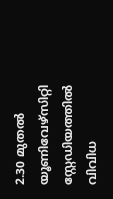2.30 മുതൽ യൂണിവേഴ്സിറ്റി സ്റ്റേഡിയത്തിൽ വിവിധ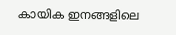കായിക ഇനങ്ങളിലെ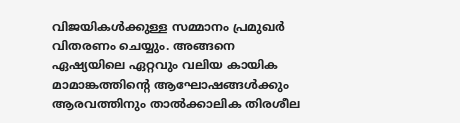വിജയികൾക്കുള്ള സമ്മാനം പ്രമുഖർ വിതരണം ചെയ്യും. അങ്ങനെ ഏഷ്യയിലെ ഏറ്റവും വലിയ കായിക മാമാങ്കത്തിന്റെ ആഘോഷങ്ങൾക്കും ആരവത്തിനും താൽക്കാലിക തിരശീല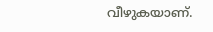വീഴുകയാണ്.